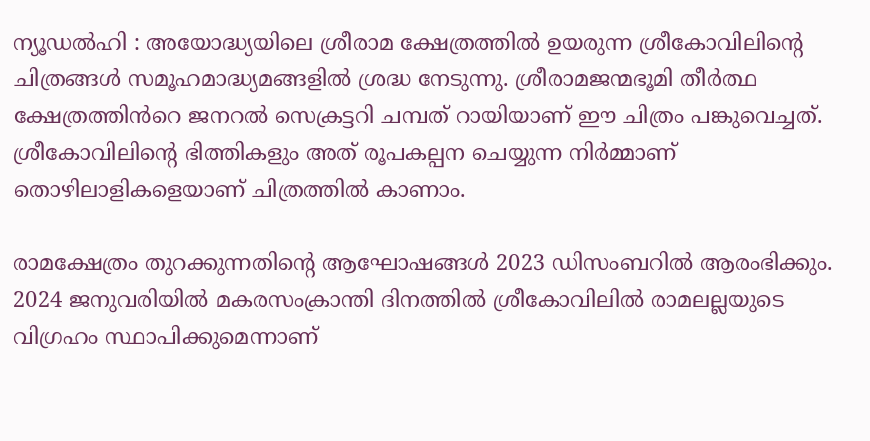ന്യൂഡൽഹി : അയോദ്ധ്യയിലെ ശ്രീരാമ ക്ഷേത്രത്തിൽ ഉയരുന്ന ശ്രീകോവിലിന്റെ ചിത്രങ്ങൾ സമൂഹമാദ്ധ്യമങ്ങളിൽ ശ്രദ്ധ നേടുന്നു. ശ്രീരാമജന്മഭൂമി തീർത്ഥ ക്ഷേത്രത്തിൻറെ ജനറൽ സെക്രട്ടറി ചമ്പത് റായിയാണ് ഈ ചിത്രം പങ്കുവെച്ചത്. ശ്രീകോവിലിന്റെ ഭിത്തികളും അത് രൂപകല്പന ചെയ്യുന്ന നിർമ്മാണ് തൊഴിലാളികളെയാണ് ചിത്രത്തിൽ കാണാം.

രാമക്ഷേത്രം തുറക്കുന്നതിന്റെ ആഘോഷങ്ങൾ 2023 ഡിസംബറിൽ ആരംഭിക്കും. 2024 ജനുവരിയിൽ മകരസംക്രാന്തി ദിനത്തിൽ ശ്രീകോവിലിൽ രാമലല്ലയുടെ വിഗ്രഹം സ്ഥാപിക്കുമെന്നാണ്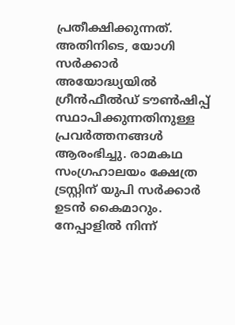പ്രതീക്ഷിക്കുന്നത്.
അതിനിടെ, യോഗി സർക്കാർ അയോദ്ധ്യയിൽ ഗ്രീൻഫീൽഡ് ടൗൺഷിപ്പ് സ്ഥാപിക്കുന്നതിനുള്ള പ്രവർത്തനങ്ങൾ ആരംഭിച്ചു. രാമകഥ സംഗ്രഹാലയം ക്ഷേത്ര ട്രസ്റ്റിന് യുപി സർക്കാർ ഉടൻ കൈമാറും.
നേപ്പാളിൽ നിന്ന്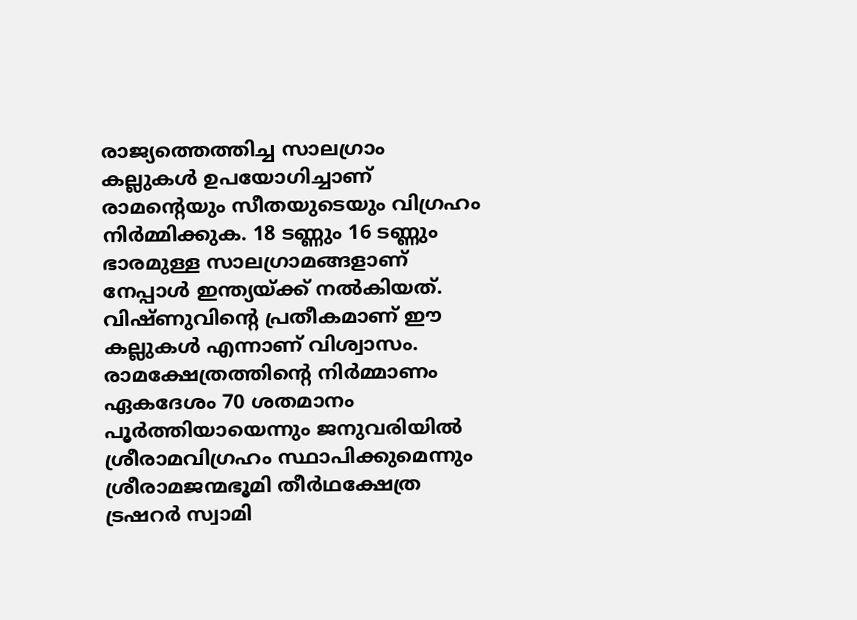രാജ്യത്തെത്തിച്ച സാലഗ്രാം കല്ലുകൾ ഉപയോഗിച്ചാണ് രാമന്റെയും സീതയുടെയും വിഗ്രഹം നിർമ്മിക്കുക. 18 ടണ്ണും 16 ടണ്ണും ഭാരമുള്ള സാലഗ്രാമങ്ങളാണ് നേപ്പാൾ ഇന്ത്യയ്ക്ക് നൽകിയത്. വിഷ്ണുവിന്റെ പ്രതീകമാണ് ഈ കല്ലുകൾ എന്നാണ് വിശ്വാസം.
രാമക്ഷേത്രത്തിന്റെ നിർമ്മാണം ഏകദേശം 70 ശതമാനം പൂർത്തിയായെന്നും ജനുവരിയിൽ ശ്രീരാമവിഗ്രഹം സ്ഥാപിക്കുമെന്നും ശ്രീരാമജന്മഭൂമി തീർഥക്ഷേത്ര ട്രഷറർ സ്വാമി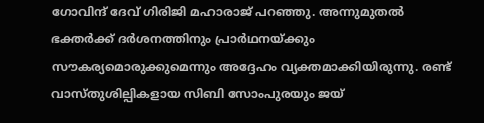ഗോവിന്ദ് ദേവ് ഗിരിജി മഹാരാജ് പറഞ്ഞു. അന്നുമുതൽ ഭക്തർക്ക് ദർശനത്തിനും പ്രാർഥനയ്ക്കും സൗകര്യമൊരുക്കുമെന്നും അദ്ദേഹം വ്യക്തമാക്കിയിരുന്നു. രണ്ട് വാസ്തുശില്പികളായ സിബി സോംപുരയും ജയ്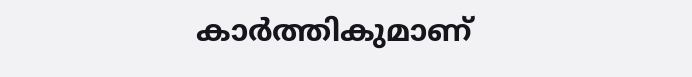കാർത്തികുമാണ്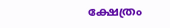ക്ഷേത്രം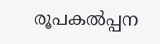രൂപകൽപ്പന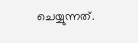ചെയ്യുന്നത്.